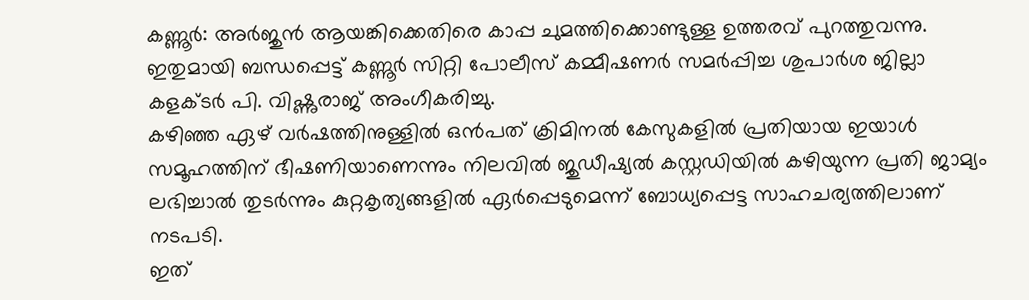കണ്ണൂർ: അർജുൻ ആയങ്കിക്കെതിരെ കാപ്പ ചുമത്തിക്കൊണ്ടുള്ള ഉത്തരവ് പുറത്തുവന്നു. ഇതുമായി ബന്ധപ്പെട്ട് കണ്ണൂർ സിറ്റി പോലീസ് കമ്മീഷണർ സമർപ്പിച്ച ശുപാർശ ജില്ലാ കളക്ടർ പി. വിഷ്ണുരാജ് അംഗീകരിച്ചു.
കഴിഞ്ഞ ഏഴ് വർഷത്തിനുള്ളിൽ ഒൻപത് ക്രിമിനൽ കേസുകളിൽ പ്രതിയായ ഇയാൾ സമൂഹത്തിന് ഭീഷണിയാണെന്നും നിലവിൽ ജുഡീഷ്യൽ കസ്റ്റഡിയിൽ കഴിയുന്ന പ്രതി ജാമ്യം ലഭിച്ചാൽ തുടർന്നും കുറ്റകൃത്യങ്ങളിൽ ഏർപ്പെടുമെന്ന് ബോധ്യപ്പെട്ട സാഹചര്യത്തിലാണ് നടപടി.
ഇത്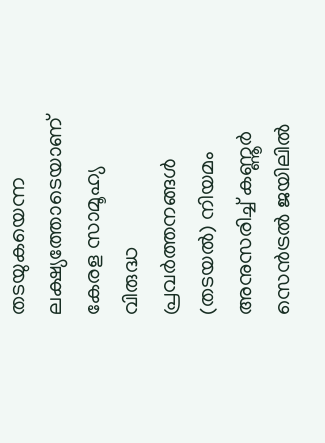തടയുകയെന്ന ലക്ഷ്യത്തോടെയാണ് കേരള സാമൂഹ്യ വിരുദ്ധ പ്രവർത്തനങ്ങൾ (തടയൽ) നിയമം അനുസരിച്ച് കണ്ണൂർ സെൻട്രൽ ജയിലിൽ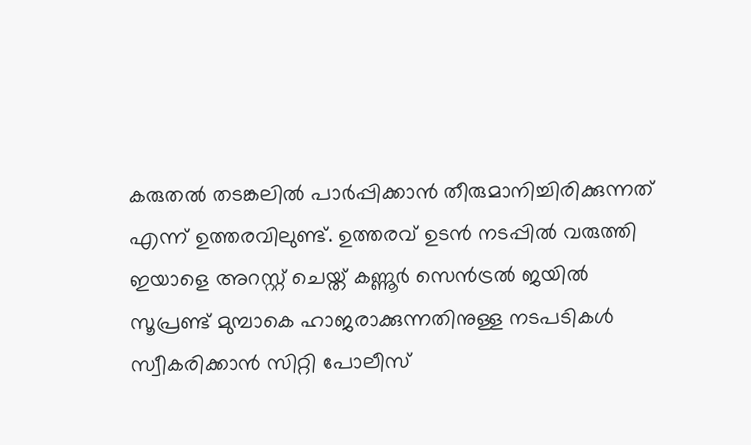കരുതൽ തടങ്കലിൽ പാർപ്പിക്കാൻ തീരുമാനിച്ചിരിക്കുന്നത് എന്ന് ഉത്തരവിലുണ്ട്. ഉത്തരവ് ഉടൻ നടപ്പിൽ വരുത്തി ഇയാളെ അറസ്റ്റ് ചെയ്ത് കണ്ണൂർ സെൻട്രൽ ജയിൽ സൂപ്രണ്ട് മുമ്പാകെ ഹാജരാക്കുന്നതിനുള്ള നടപടികൾ സ്വീകരിക്കാൻ സിറ്റി പോലീസ്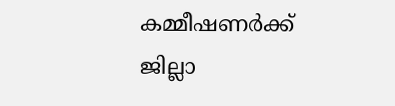കമ്മീഷണർക്ക് ജില്ലാ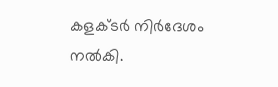കളക്ടർ നിർദേശം നൽകി.